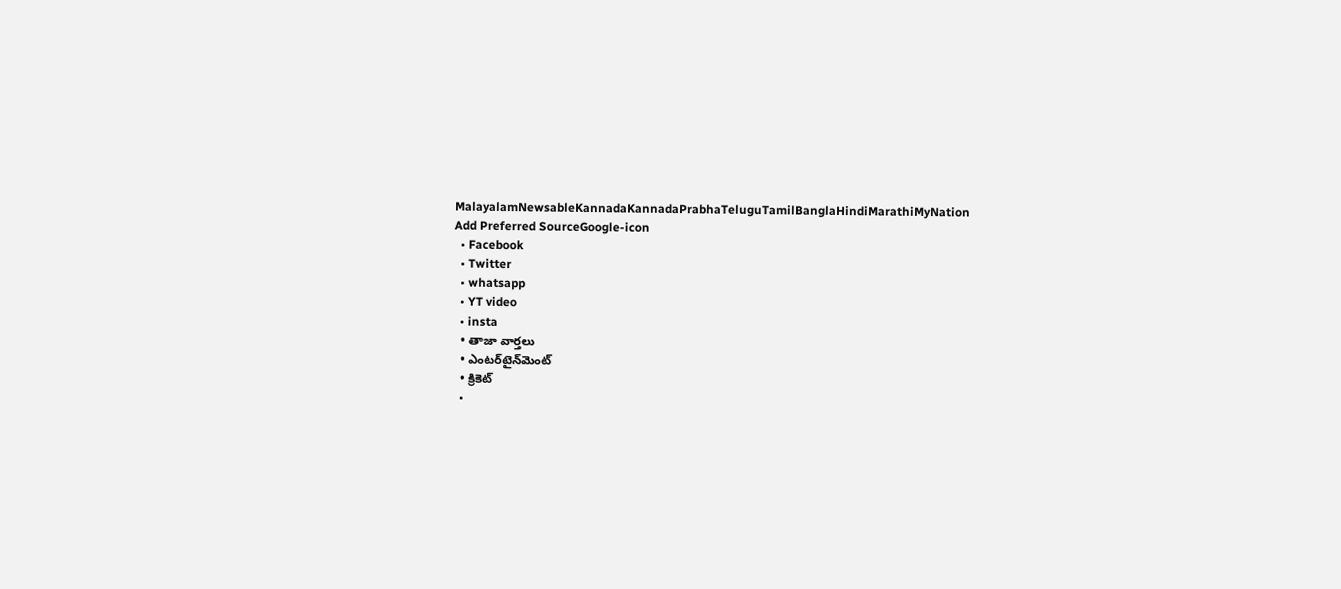MalayalamNewsableKannadaKannadaPrabhaTeluguTamilBanglaHindiMarathiMyNation
Add Preferred SourceGoogle-icon
  • Facebook
  • Twitter
  • whatsapp
  • YT video
  • insta
  • తాజా వార్తలు
  • ఎంటర్‌టైన్‌మెంట్
  • క్రికెట్
  •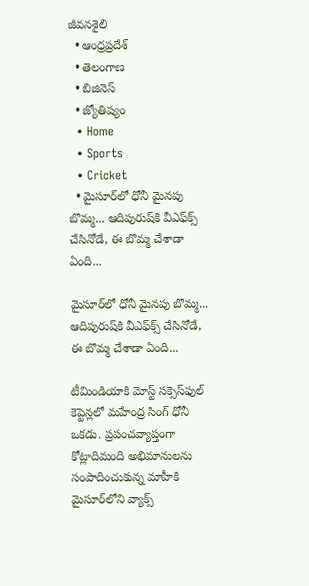జీవనశైలి
  • ఆంధ్రప్రదేశ్
  • తెలంగాణ
  • బిజినెస్
  • జ్యోతిష్యం
  • Home
  • Sports
  • Cricket
  • మైసూర్‌లో ధోనీ మైనపు బొమ్మ... ఆదిపురుష్‌కి వీఎఫ్‌క్స్ చేసినోడే, ఈ బొమ్మ చేశాడా ఏంది...

మైసూర్‌లో ధోనీ మైనపు బొమ్మ... ఆదిపురుష్‌కి వీఎఫ్‌క్స్ చేసినోడే, ఈ బొమ్మ చేశాడా ఏంది...

టీమిండియాకి మోస్ట్ సక్సెస్‌ఫుల్ కెప్టెన్లలో మహేంద్ర సింగ్ ధోనీ ఒకడు. ప్రపంచవ్యాప్తంగా కోట్లాదిమంది అభిమానులను సంపాదించుకున్న మాహీకి మైసూర్‌లోని వ్యాక్స్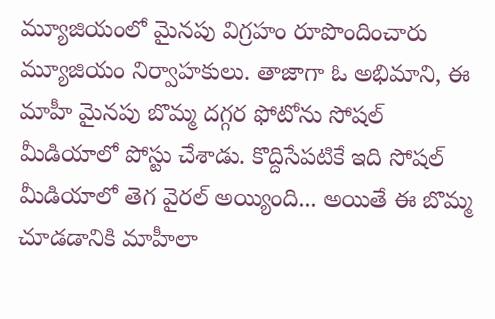మ్యూజియంలో మైనపు విగ్రహం రూపొందించారు మ్యూజియం నిర్వాహకులు. తాజాగా ఓ అభిమాని, ఈ మాహీ మైనపు బొమ్మ దగ్గర ఫోటోను సోషల్ మీడియాలో పోస్టు చేశాడు. కొద్దిసేపటికే ఇది సోషల్ మీడియాలో తెగ వైరల్ అయ్యింది... అయితే ఈ బొమ్మ చూడడానికి మాహీలా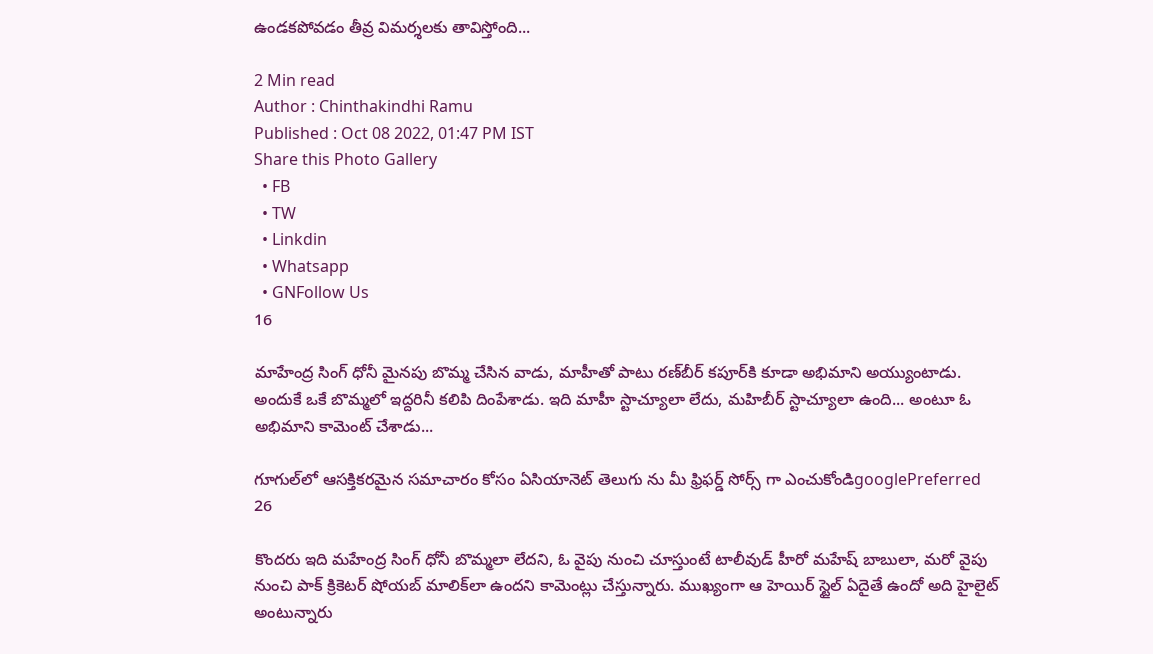ఉండకపోవడం తీవ్ర విమర్శలకు తావిస్తోంది...

2 Min read
Author : Chinthakindhi Ramu
Published : Oct 08 2022, 01:47 PM IST
Share this Photo Gallery
  • FB
  • TW
  • Linkdin
  • Whatsapp
  • GNFollow Us
16

మాహేంద్ర సింగ్ ధోనీ మైనపు బొమ్మ చేసిన వాడు, మాహీతో పాటు రణ్‌బీర్ కపూర్‌కి కూడా అభిమాని అయ్యుంటాడు. అందుకే ఒకే బొమ్మలో ఇద్దరినీ కలిపి దింపేశాడు. ఇది మాహీ స్టాచ్యూలా లేదు, మహిబీర్ స్టాచ్యూలా ఉంది... అంటూ ఓ అభిమాని కామెంట్ చేశాడు...

గూగుల్‌లో ఆసక్తికరమైన సమాచారం కోసం ఏసియానెట్ తెలుగు ను మీ ఫ్రిఫర్డ్ సోర్స్ గా ఎంచుకోండిgooglePreferred
26

కొందరు ఇది మహేంద్ర సింగ్ ధోనీ బొమ్మలా లేదని, ఓ వైపు నుంచి చూస్తుంటే టాలీవుడ్ హీరో మహేష్ బాబులా, మరో వైపు నుంచి పాక్ క్రికెటర్ షోయబ్ మాలిక్‌లా ఉందని కామెంట్లు చేస్తున్నారు. ముఖ్యంగా ఆ హెయిర్ స్టైల్ ఏదైతే ఉందో అది హైలైట్ అంటున్నారు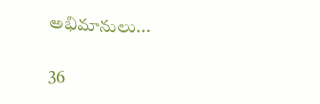అభిమానులు...

36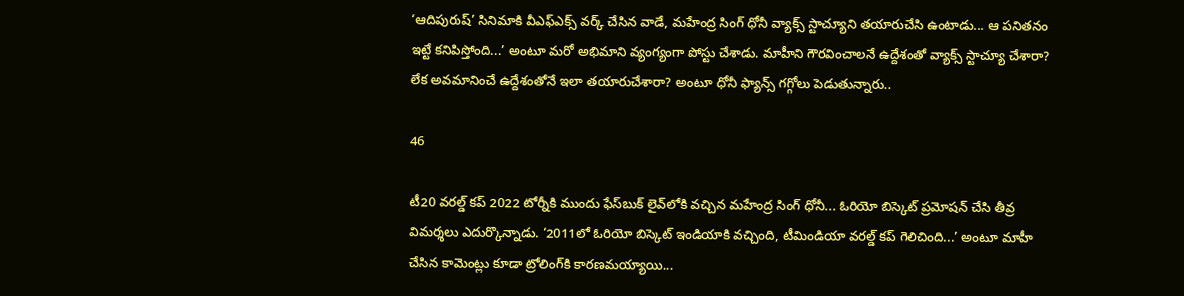‘ఆదిపురుష్’ సినిమాకి వీఎఫ్‌ఎక్స్ వర్క్ చేసిన వాడే, మహేంద్ర సింగ్ ధోనీ వ్యాక్స్ స్టాచ్యూని తయారుచేసి ఉంటాడు... ఆ పనితనం ఇట్టే కనిపిస్తోంది...’ అంటూ మరో అభిమాని వ్యంగ్యంగా పోస్టు చేశాడు. మాహీని గౌరవించాలనే ఉద్దేశంతో వ్యాక్స్ స్టాచ్యూ చేశారా? లేక అవమానించే ఉద్దేశంతోనే ఇలా తయారుచేశారా? అంటూ ధోనీ ఫ్యాన్స్ గగ్గోలు పెడుతున్నారు..

46

టీ20 వరల్డ్ కప్ 2022 టోర్నీకి ముందు ఫేస్‌బుక్‌ లైవ్‌లోకి వచ్చిన మహేంద్ర సింగ్ ధోనీ... ఓరియో బిస్కెట్ ప్రమోషన్ చేసి తీవ్ర విమర్శలు ఎదుర్కొన్నాడు. ‘2011లో ఓరియో బిస్కెట్ ఇండియాకి వచ్చింది, టీమిండియా వరల్డ్ కప్ గెలిచింది...’ అంటూ మాహీ చేసిన కామెంట్లు కూడా ట్రోలింగ్‌కి కారణమయ్యాయి...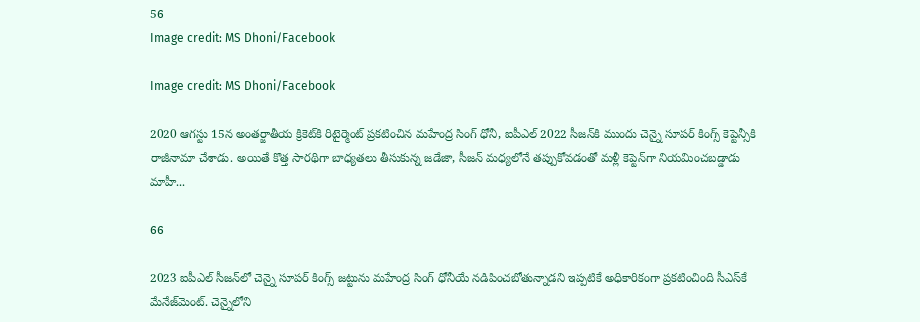56
Image credit: MS Dhoni/Facebook

Image credit: MS Dhoni/Facebook

2020 ఆగస్టు 15న అంతర్జాతీయ క్రికెట్‌కి రిటైర్మెంట్ ప్రకటించిన మహేంద్ర సింగ్ ధోనీ, ఐపీఎల్ 2022 సీజన్‌కి ముందు చెన్నై సూపర్ కింగ్స్ కెప్టెన్సీకి రాజీనామా చేశాడు. అయితే కొత్త సారథిగా బాధ్యతలు తీసుకున్న జడేజా, సీజన్ మధ్యలోనే తప్పుకోవడంతో మళ్లీ కెప్టెన్‌గా నియమించబడ్డాడు మాహీ...

66

2023 ఐపీఎల్ సీజన్‌లో చెన్నై సూపర్ కింగ్స్ జట్టును మహేంద్ర సింగ్ ధోనీయే నడిపించబోతున్నాడని ఇప్పటికే అధికారికంగా ప్రకటించింది సీఎస్‌కే మేనేజ్‌మెంట్. చెన్నైలోని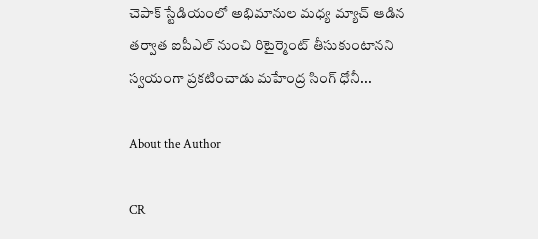చెపాక్ స్టేడియంలో అభిమానుల మధ్య మ్యాచ్ ఆడిన తర్వాత ఐపీఎల్ నుంచి రిటైర్మెంట్ తీసుకుంటానని స్వయంగా ప్రకటించాడు మహేంద్ర సింగ్ ధోనీ...

About the Author

CR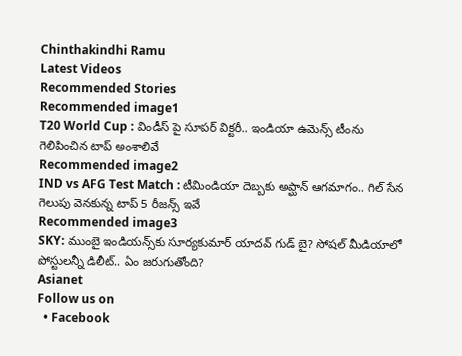Chinthakindhi Ramu
Latest Videos
Recommended Stories
Recommended image1
T20 World Cup : విండీస్ పై సూపర్ విక్టరీ.. ఇండియా ఉమెన్స్ టీంను గెలిపించిన టాప్ అంశాలివే
Recommended image2
IND vs AFG Test Match : టీమిండియా దెబ్బకు అప్ఘాన్ ఆగమాగం.. గిల్ సేన గెలుపు వెనకున్న టాప్ 5 రీజన్స్ ఇవే
Recommended image3
SKY: ముంబై ఇండియన్స్‌కు సూర్యకుమార్ యాదవ్ గుడ్ బై? సోషల్ మీడియాలో పోస్టులన్నీ డిలీట్.. ఏం జరుగుతోంది?
Asianet
Follow us on
  • Facebook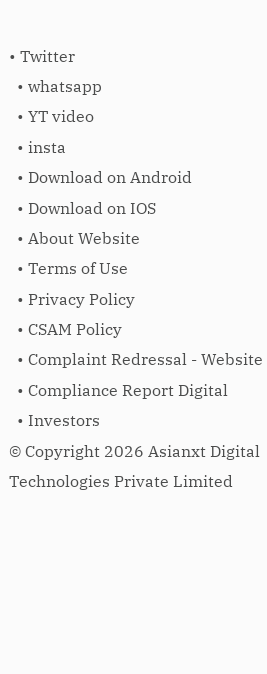• Twitter
  • whatsapp
  • YT video
  • insta
  • Download on Android
  • Download on IOS
  • About Website
  • Terms of Use
  • Privacy Policy
  • CSAM Policy
  • Complaint Redressal - Website
  • Compliance Report Digital
  • Investors
© Copyright 2026 Asianxt Digital Technologies Private Limited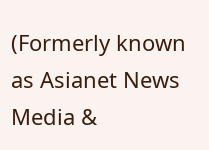(Formerly known as Asianet News Media &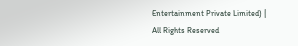Entertainment Private Limited) | All Rights Reserved